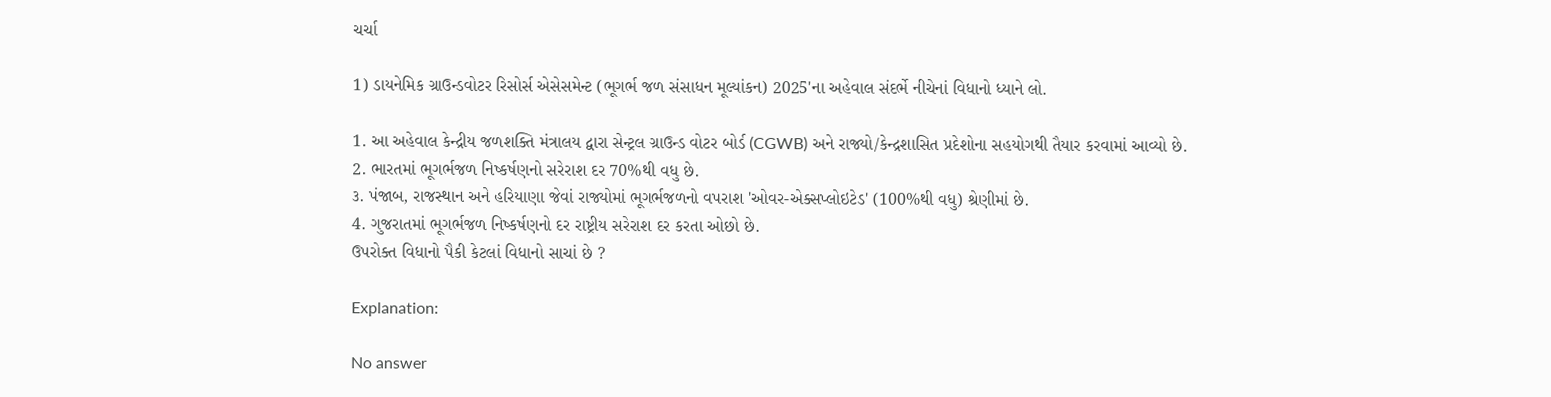ચર્ચા

1) ડાયનેમિક ગ્રાઉન્ડવોટર રિસોર્સ એસેસમેન્ટ (ભૂગર્ભ જળ સંસાધન મૂલ્યાંકન) 2025'ના અહેવાલ સંદર્ભે નીચેનાં વિધાનો ધ્યાને લો.

1. આ અહેવાલ કેન્દ્રીય જળશક્તિ મંત્રાલય દ્વારા સેન્ટ્રલ ગ્રાઉન્ડ વોટર બોર્ડ (CGWB) અને રાજ્યો/કેન્દ્રશાસિત પ્રદેશોના સહયોગથી તૈયાર કરવામાં આવ્યો છે.
2. ભારતમાં ભૂગર્ભજળ નિષ્કર્ષણનો સરેરાશ દર 70%થી વધુ છે.
૩. પંજાબ, રાજસ્થાન અને હરિયાણા જેવાં રાજ્યોમાં ભૂગર્ભજળનો વપરાશ 'ઓવર-એક્સપ્લોઇટેડ' (100%થી વધુ) શ્રેણીમાં છે.
4. ગુજરાતમાં ભૂગર્ભજળ નિષ્કર્ષણનો દર રાષ્ટ્રીય સરેરાશ દર કરતા ઓછો છે.
ઉપરોક્ત વિધાનો પૈકી કેટલાં વિધાનો સાચાં છે ?

Explanation:

No answer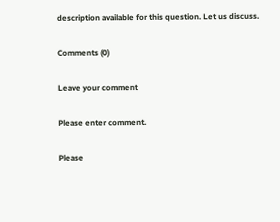description available for this question. Let us discuss.

Comments (0)

Leave your comment

Please enter comment.

Please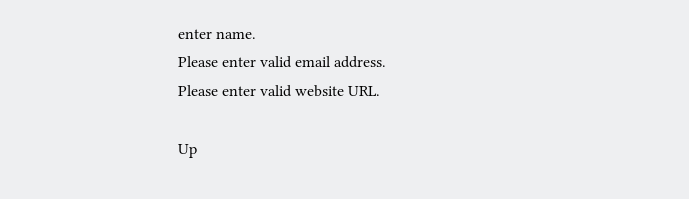enter name.
Please enter valid email address.
Please enter valid website URL.

Up